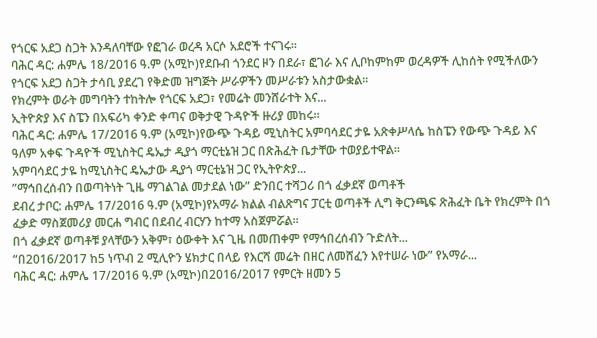የጎርፍ አደጋ ስጋት እንዳለባቸው የፎገራ ወረዳ አርሶ አደሮች ተናገሩ፡፡
ባሕር ዳር: ሐምሌ 18/2016 ዓ.ም (አሚኮ)የደቡብ ጎንደር ዞን በደራ፣ ፎገራ እና ሊቦከምከም ወረዳዎች ሊከሰት የሚችለውን የጎርፍ አደጋ ስጋት ታሳቢ ያደረገ የቅድመ ዝግጅት ሥራዎችን መሥራቱን አስታውቋል፡፡
የክረምት ወራት መግባትን ተከትሎ የጎርፍ አደጋ፣ የመሬት መንሸራተት እና...
ኢትዮጵያ እና ስፔን በአፍሪካ ቀንድ ቀጣና ወቅታዊ ጉዳዮች ዙሪያ መከሩ።
ባሕር ዳር: ሐምሌ 17/2016 ዓ.ም (አሚኮ)የውጭ ጉዳይ ሚኒስትር አምባሳደር ታዬ አጽቀሥላሴ ከስፔን የውጭ ጉዳይ እና ዓለም አቀፍ ጉዳዮች ሚኒስትር ዴኤታ ዲያጎ ማርቲኔዝ ጋር በጽሕፈት ቤታቸው ተወያይተዋል።
አምባሳደር ታዬ ከሚኒስትር ዴኤታው ዲያጎ ማርቲኔዝ ጋር የኢትዮጵያ...
”ማኅበረሰብን በወጣትነት ጊዜ ማገልገል መታደል ነው” ድንበር ተሻጋሪ በጎ ፈቃደኛ ወጣቶች
ደብረ ታቦር: ሐምሌ 17/2016 ዓ.ም (አሚኮ)የአማራ ክልል ብልጽግና ፓርቲ ወጣቶች ሊግ ቅርንጫፍ ጽሕፈት ቤት የክረምት በጎ ፈቃድ ማስጀመሪያ መርሐ ግብር በደብረ ብርሃን ከተማ አስጀምሯል፡፡
በጎ ፈቃደኛ ወጣቶቹ ያላቸውን አቅም፣ ዕውቀት እና ጊዜ በመጠቀም የማኅበረሰብን ጉድለት...
“በ2016/2017 ከ5 ነጥብ 2 ሚሊዮን ሄክታር በላይ የእርሻ መሬት በዘር ለመሸፈን እየተሠራ ነው” የአማራ...
ባሕር ዳር: ሐምሌ 17/2016 ዓ.ም (አሚኮ)በ2016/2017 የምርት ዘመን 5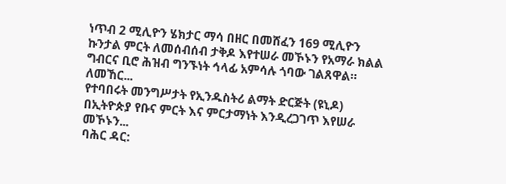ነጥብ 2 ሚሊዮን ሄክታር ማሳ በዘር በመሸፈን 169 ሚሊዮን ኩንታል ምርት ለመሰብሰብ ታቅዶ እየተሠራ መኾኑን የአማራ ክልል ግብርና ቢሮ ሕዝብ ግንኙነት ኅላፊ አምሳሉ ጎባው ገልጸዋል።
ለመኸር...
የተባበሩት መንግሥታት የኢንዱስትሪ ልማት ድርጅት (ዩኒዶ) በኢትዮጵያ የቡና ምርት እና ምርታማነት እንዲረጋገጥ እየሠራ መኾኑን...
ባሕር ዳር: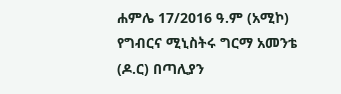ሐምሌ 17/2016 ዓ.ም (አሚኮ) የግብርና ሚኒስትሩ ግርማ አመንቴ (ዶ.ር) በጣሊያን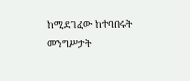ከሚደገፈው ከተባበሩት መንግሥታት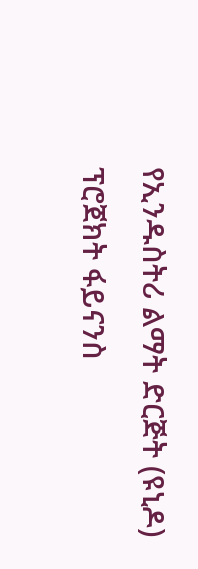የኢንዱስትሪ ልማት ድርጅት (ዩኒዶ) ፕሮጀክት ፋይናንስ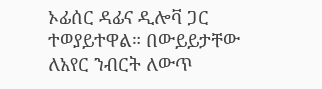ኦፊሰር ዳፊና ዲሎቫ ጋር ተወያይተዋል። በውይይታቸው ለአየር ንብርት ለውጥ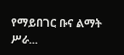የማይበገር ቡና ልማት ሥራ...